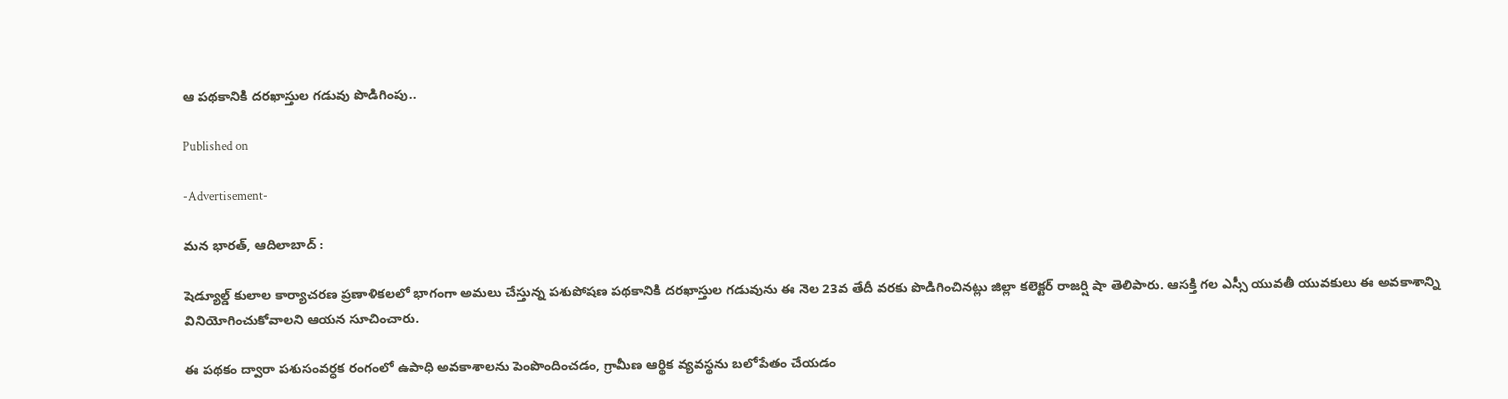ఆ పథకానికి దరఖాస్తుల గడువు పొడిగింపు..

Published on

-Advertisement-

మన భారత్, ఆదిలాబాద్ :

షెడ్యూల్డ్ కులాల కార్యాచరణ ప్రణాళికలలో భాగంగా అమలు చేస్తున్న పశుపోషణ పథకానికి దరఖాస్తుల గడువును ఈ నెల 23వ తేదీ వరకు పొడిగించినట్లు జిల్లా కలెక్టర్ రాజర్షి షా తెలిపారు. ఆసక్తి గల ఎస్సీ యువతీ యువకులు ఈ అవకాశాన్ని వినియోగించుకోవాలని ఆయన సూచించారు.

ఈ పథకం ద్వారా పశుసంవర్ధక రంగంలో ఉపాధి అవకాశాలను పెంపొందించడం, గ్రామీణ ఆర్థిక వ్యవస్థను బలోపేతం చేయడం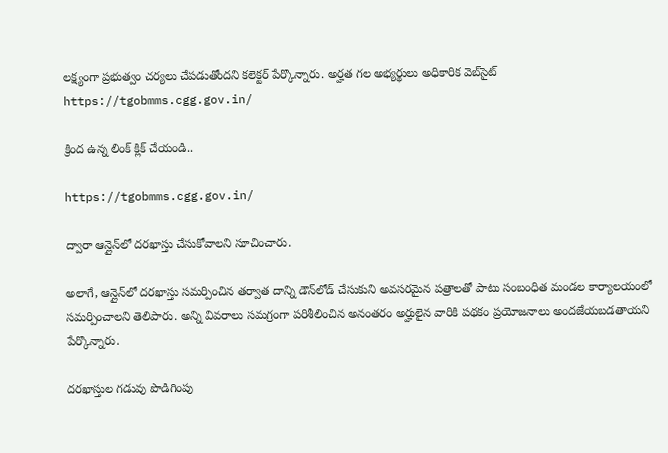లక్ష్యంగా ప్రభుత్వం చర్యలు చేపడుతోందని కలెక్టర్ పేర్కొన్నారు. అర్హత గల అభ్యర్థులు అధికారిక వెబ్‌సైట్ https://tgobmms.cgg.gov.in/

క్రింద ఉన్న లింక్ క్లిక్ చేయండి..

https://tgobmms.cgg.gov.in/

ద్వారా ఆన్లైన్‌లో దరఖాస్తు చేసుకోవాలని సూచించారు.

అలాగే, ఆన్లైన్‌లో దరఖాస్తు సమర్పించిన తర్వాత దాన్ని డౌన్‌లోడ్ చేసుకుని అవసరమైన పత్రాలతో పాటు సంబంధిత మండల కార్యాలయంలో సమర్పించాలని తెలిపారు. అన్ని వివరాలు సమగ్రంగా పరిశీలించిన అనంతరం అర్హులైన వారికి పథకం ప్రయోజనాలు అందజేయబడతాయని పేర్కొన్నారు.

దరఖాస్తుల గడువు పొడిగింపు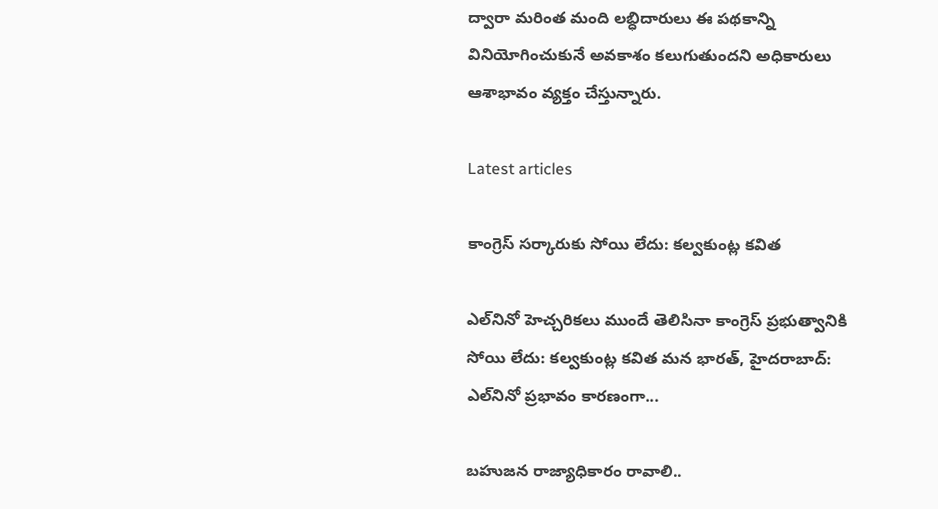ద్వారా మరింత మంది లబ్ధిదారులు ఈ పథకాన్ని వినియోగించుకునే అవకాశం కలుగుతుందని అధికారులు ఆశాభావం వ్యక్తం చేస్తున్నారు.

Latest articles

కాంగ్రెస్ సర్కారుకు సోయి లేదు: కల్వకుంట్ల కవిత

ఎల్‌నినో హెచ్చరికలు ముందే తెలిసినా కాంగ్రెస్ ప్రభుత్వానికి  సోయి లేదు: కల్వకుంట్ల కవిత మన భారత్, హైదరాబాద్: ఎల్‌నినో ప్రభావం కారణంగా...

బహుజన రాజ్యాధికారం రావాలి..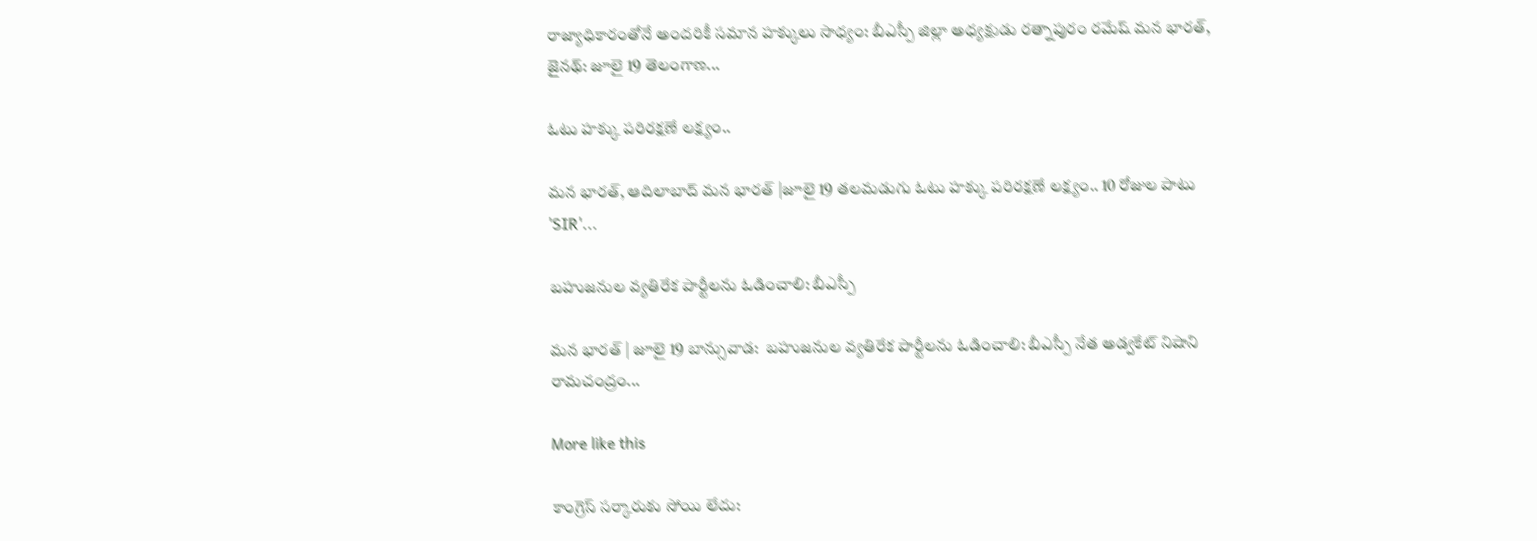రాజ్యాధికారంతోనే అందరికీ సమాన హక్కులు సాధ్యం: బీఎస్పీ జిల్లా అధ్యక్షుడు రత్నాపురం రమేష్ మన భారత్, జైనథ్: జూలై 19 తెలంగాణ...

ఓటు హక్కు పరిరక్షణే లక్ష్యం..

మన భారత్, ఆదిలాబాద్ మన భారత్ |జూలై 19 తలమడుగు ఓటు హక్కు పరిరక్షణే లక్ష్యం.. 10 రోజుల పాటు 'SIR'...

బహుజనుల వ్యతిరేక పార్టీలను ఓడించాలి: బీఎస్పీ

మన భారత్ | జూలై 19 బాన్సువాడ:  బహుజనుల వ్యతిరేక పార్టీలను ఓడించాలి: బీఎస్పీ నేత అడ్వకేట్ నిషాని రామచంద్రం...

More like this

కాంగ్రెస్ సర్కారుకు సోయి లేదు: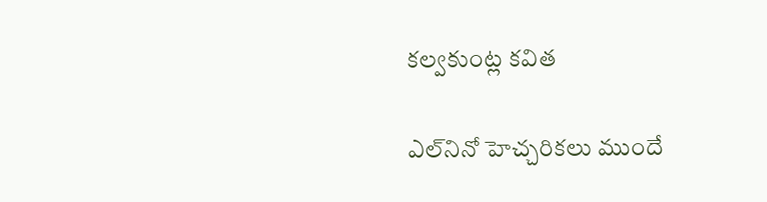కల్వకుంట్ల కవిత

ఎల్‌నినో హెచ్చరికలు ముందే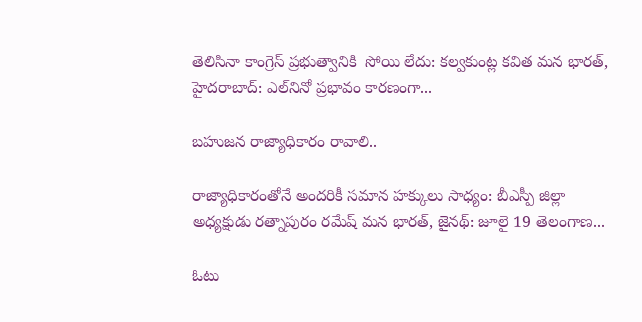తెలిసినా కాంగ్రెస్ ప్రభుత్వానికి  సోయి లేదు: కల్వకుంట్ల కవిత మన భారత్, హైదరాబాద్: ఎల్‌నినో ప్రభావం కారణంగా...

బహుజన రాజ్యాధికారం రావాలి..

రాజ్యాధికారంతోనే అందరికీ సమాన హక్కులు సాధ్యం: బీఎస్పీ జిల్లా అధ్యక్షుడు రత్నాపురం రమేష్ మన భారత్, జైనథ్: జూలై 19 తెలంగాణ...

ఓటు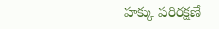హక్కు పరిరక్షణే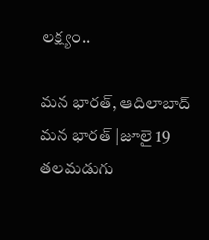లక్ష్యం..

మన భారత్, ఆదిలాబాద్ మన భారత్ |జూలై 19 తలమడుగు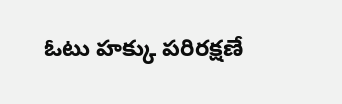ఓటు హక్కు పరిరక్షణే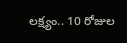లక్ష్యం.. 10 రోజుల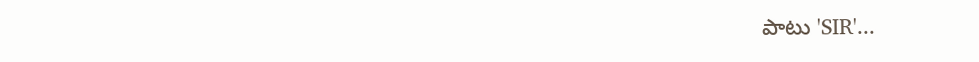పాటు 'SIR'...